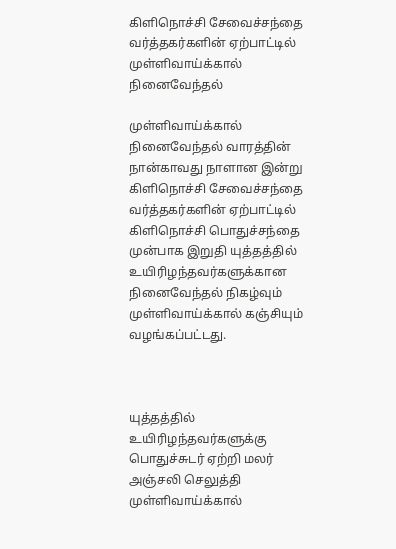கிளிநொச்சி சேவைச்சந்தை வர்த்தகர்களின் ஏற்பாட்டில் முள்ளிவாய்க்கால் நினைவேந்தல்

முள்ளிவாய்க்கால் நினைவேந்தல் வாரத்தின் நான்காவது நாளான இன்று கிளிநொச்சி சேவைச்சந்தை வர்த்தகர்களின் ஏற்பாட்டில் கிளிநொச்சி பொதுச்சந்தை முன்பாக இறுதி யுத்தத்தில் உயிரிழந்தவர்களுக்கான நினைவேந்தல் நிகழ்வும் முள்ளிவாய்க்கால் கஞ்சியும் வழங்கப்பட்டது.



யுத்தத்தில் உயிரிழந்தவர்களுக்கு பொதுச்சுடர் ஏற்றி மலர் அஞ்சலி செலுத்தி முள்ளிவாய்க்கால்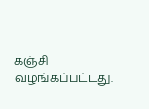கஞ்சி வழங்கப்பட்டது.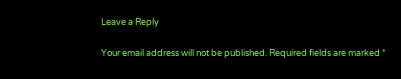Leave a Reply

Your email address will not be published. Required fields are marked *